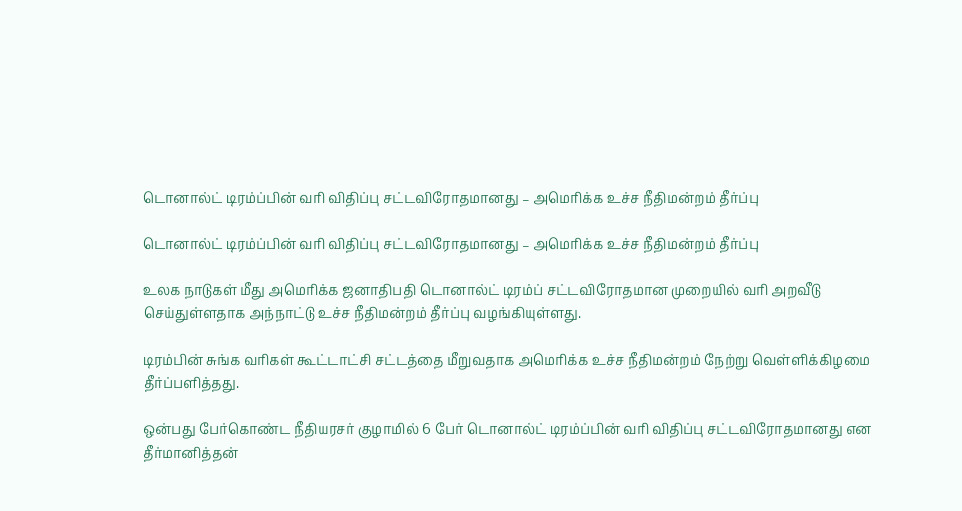டொனால்ட் டிரம்ப்பின் வரி விதிப்பு சட்டவிரோதமானது – அமெரிக்க உச்ச நீதிமன்றம் தீர்ப்பு

டொனால்ட் டிரம்ப்பின் வரி விதிப்பு சட்டவிரோதமானது – அமெரிக்க உச்ச நீதிமன்றம் தீர்ப்பு

உலக நாடுகள் மீது அமெரிக்க ஜனாதிபதி டொனால்ட் டிரம்ப் சட்டவிரோதமான முறையில் வரி அறவீடு செய்துள்ளதாக அந்நாட்டு உச்ச நீதிமன்றம் தீர்ப்பு வழங்கியுள்ளது.

டிரம்பின் சுங்க வரிகள் கூட்டாட்சி சட்டத்தை மீறுவதாக அமெரிக்க உச்ச நீதிமன்றம் நேற்று வெள்ளிக்கிழமை தீர்ப்பளித்தது.

ஒன்பது பேர்கொண்ட நீதியரசர் குழாமில் 6 பேர் டொனால்ட் டிரம்ப்பின் வரி விதிப்பு சட்டவிரோதமானது என தீர்மானித்தன்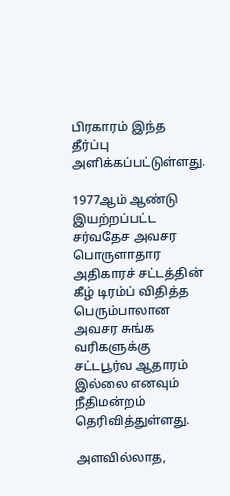பிரகாரம் இந்த தீர்ப்பு அளிக்கப்பட்டுள்ளது.

1977ஆம் ஆண்டு இயற்றப்பட்ட சர்வதேச அவசர பொருளாதார அதிகாரச் சட்டத்தின் கீழ் டிரம்ப் விதித்த பெரும்பாலான அவசர சுங்க வரிகளுக்கு சட்டபூர்வ ஆதாரம் இல்லை எனவும் நீதிமன்றம் தெரிவித்துள்ளது.

அளவில்லாத,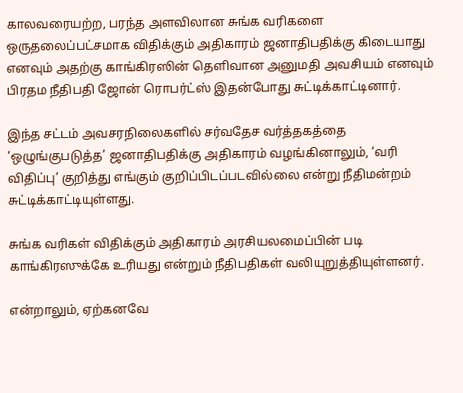காலவரையற்ற, பரந்த அளவிலான சுங்க வரிகளை ஒருதலைப்பட்சமாக விதிக்கும் அதிகாரம் ஜனாதிபதிக்கு கிடையாது எனவும் அதற்கு காங்கிரஸின் தெளிவான அனுமதி அவசியம் எனவும் பிரதம நீதிபதி ஜோன் ரொபர்ட்ஸ் இதன்போது சுட்டிக்காட்டினார்.

இந்த சட்டம் அவசரநிலைகளில் சர்வதேச வர்த்தகத்தை ‘ஒழுங்குபடுத்த’ ஜனாதிபதிக்கு அதிகாரம் வழங்கினாலும், ‘வரி விதிப்பு’ குறித்து எங்கும் குறிப்பிடப்படவில்லை என்று நீதிமன்றம் சுட்டிக்காட்டியுள்ளது.

சுங்க வரிகள் விதிக்கும் அதிகாரம் அரசியலமைப்பின் படி காங்கிரஸுக்கே உரியது என்றும் நீதிபதிகள் வலியுறுத்தியுள்ளனர்.

என்றாலும், ஏற்கனவே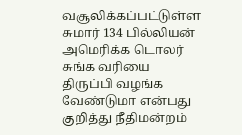வசூலிக்கப்பட்டுள்ள சுமார் 134 பில்லியன் அமெரிக்க டொலர் சுங்க வரியை திருப்பி வழங்க வேண்டுமா என்பது குறித்து நீதிமன்றம்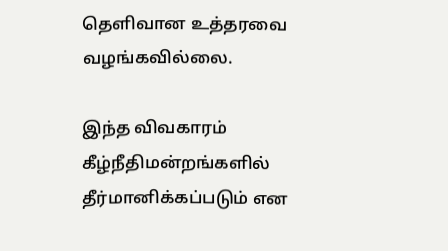தெளிவான உத்தரவை வழங்கவில்லை.

இந்த விவகாரம் கீழ்நீதிமன்றங்களில் தீர்மானிக்கப்படும் என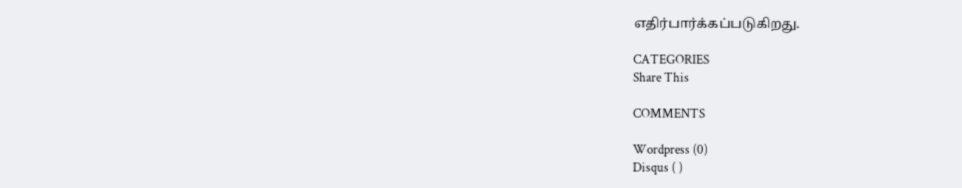எதிர்பார்க்கப்படுகிறது.

CATEGORIES
Share This

COMMENTS

Wordpress (0)
Disqus ( )